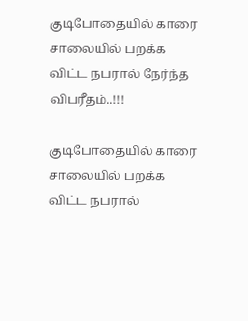குடிபோதையில் காரை சாலையில் பறக்க விட்ட நபரால் நேர்ந்த விபரீதம்..!!!

குடிபோதையில் காரை சாலையில் பறக்க விட்ட நபரால்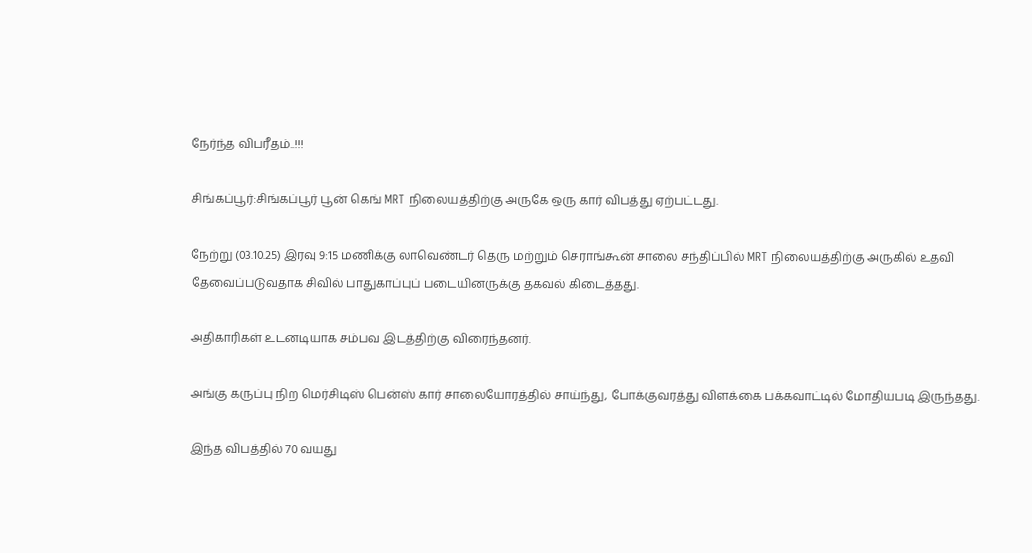நேர்ந்த விபரீதம்..!!!

சிங்கப்பூர்:சிங்கப்பூர் பூன் கெங் MRT நிலையத்திற்கு அருகே ஒரு கார் விபத்து ஏற்பட்டது.

நேற்று (03.10.25) இரவு 9:15 மணிக்கு லாவெண்டர் தெரு மற்றும் செராங்கூன் சாலை சந்திப்பில் MRT நிலையத்திற்கு அருகில் உதவி தேவைப்படுவதாக சிவில் பாதுகாப்புப் படையினருக்கு தகவல் கிடைத்தது.

அதிகாரிகள் உடனடியாக சம்பவ இடத்திற்கு விரைந்தனர்.

அங்கு கருப்பு நிற மெர்சிடிஸ் பென்ஸ் கார் சாலையோரத்தில் சாய்ந்து, போக்குவரத்து விளக்கை பக்கவாட்டில் மோதியபடி இருந்தது.

இந்த விபத்தில் 70 வயது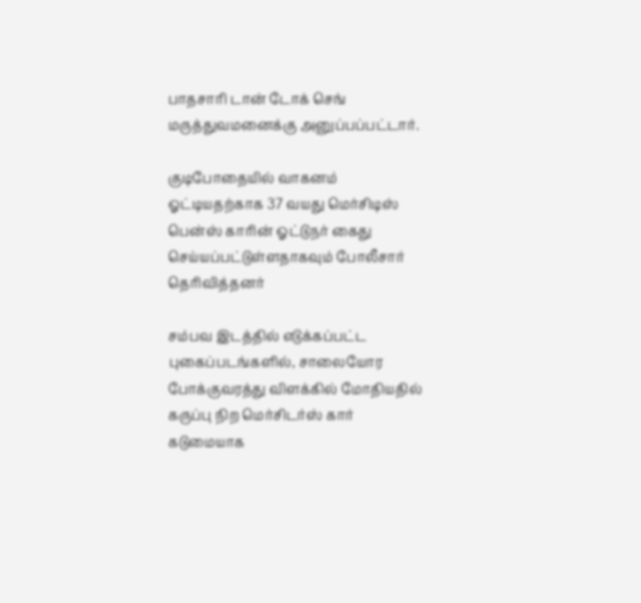பாதசாரி டான் டோக் செங் மருத்துவமனைக்கு அனுப்பப்பட்டார்.

குடிபோதையில் வாகனம் ஓட்டியதற்காக 37 வயது மெர்சிடிஸ் பென்ஸ் காரின் ஓட்டுநர் கைது செய்யப்பட்டுள்ளதாகவும் போலீசார் தெரிவித்தனர்

சம்பவ இடத்தில் எடுக்கப்பட்ட புகைப்படங்களில், சாலையோர போக்குவரத்து விளக்கில் மோதியதில் கருப்பு நிற மெர்சிடர்ஸ் கார் கடுமையாக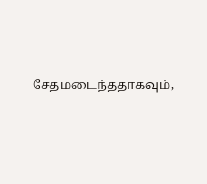சேதமடைந்ததாகவும்,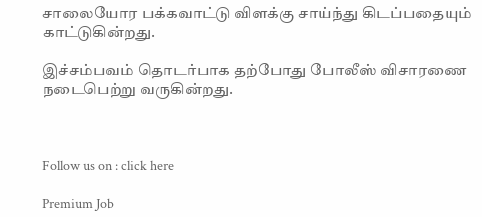சாலையோர பக்கவாட்டு விளக்கு சாய்ந்து கிடப்பதையும் காட்டுகின்றது.

இச்சம்பவம் தொடர்பாக தற்போது போலீஸ் விசாரணை நடைபெற்று வருகின்றது.



Follow us on : click here

Premium Job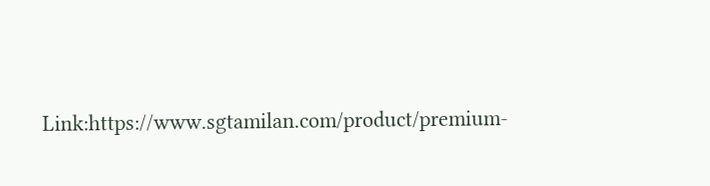Link:https://www.sgtamilan.com/product/premium-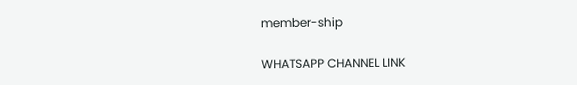member-ship

WHATSAPP CHANNEL LINK